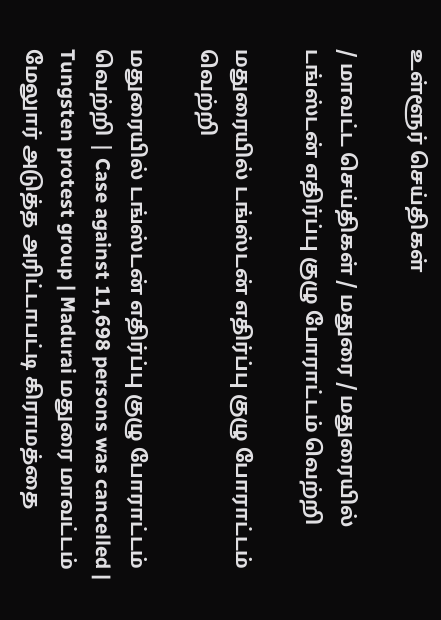உள்ளூர் செய்திகள்

/ மாவட்ட செய்திகள் / மதுரை / மதுரையில் டங்ஸ்டன் எதிர்ப்பு குழு போராட்டம் வெற்றி

மதுரையில் டங்ஸ்டன் எதிர்ப்பு குழு போராட்டம் வெற்றி

மதுரையில் டங்ஸ்டன் எதிர்ப்பு குழு போராட்டம் வெற்றி | Case against 11,698 persons was cancelled | Tungsten protest group | Madurai மதுரை மாவட்டம் மேலுார் அடுத்த அரிட்டாபட்டி கிராமத்தை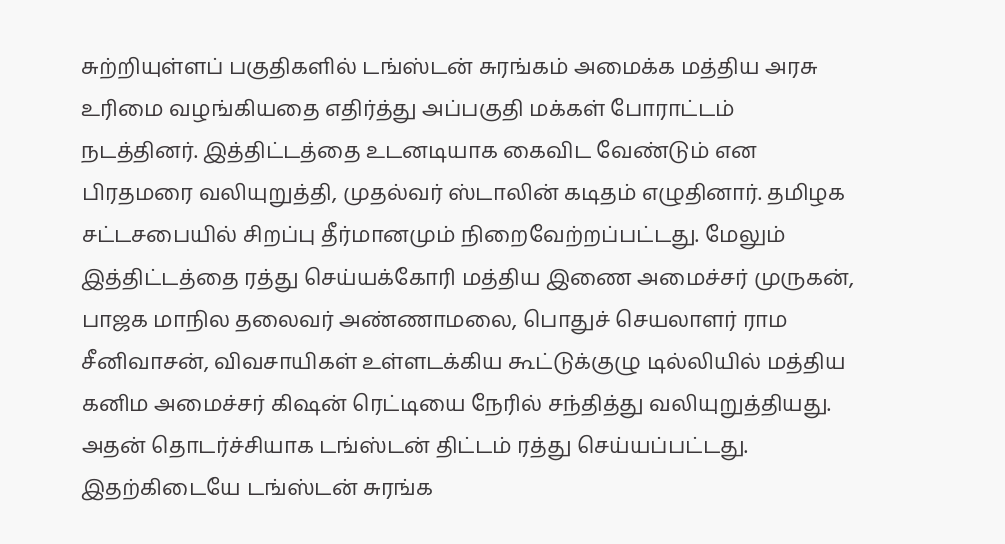சுற்றியுள்ளப் பகுதிகளில் டங்ஸ்டன் சுரங்கம் அமைக்க மத்திய அரசு உரிமை வழங்கியதை எதிர்த்து அப்பகுதி மக்கள் போராட்டம் நடத்தினர். இத்திட்டத்தை உடனடியாக கைவிட வேண்டும் என பிரதமரை வலியுறுத்தி, முதல்வர் ஸ்டாலின் கடிதம் எழுதினார். தமிழக சட்டசபையில் சிறப்பு தீர்மானமும் நிறைவேற்றப்பட்டது. மேலும் இத்திட்டத்தை ரத்து செய்யக்கோரி மத்திய இணை அமைச்சர் முருகன், பாஜக மாநில தலைவர் அண்ணாமலை, பொதுச் செயலாளர் ராம சீனிவாசன், விவசாயிகள் உள்ளடக்கிய கூட்டுக்குழு டில்லியில் மத்திய கனிம அமைச்சர் கிஷன் ரெட்டியை நேரில் சந்தித்து வலியுறுத்தியது. அதன் தொடர்ச்சியாக டங்ஸ்டன் திட்டம் ரத்து செய்யப்பட்டது. இதற்கிடையே டங்ஸ்டன் சுரங்க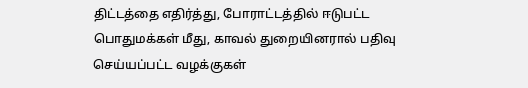திட்டத்தை எதிர்த்து, போராட்டத்தில் ஈடுபட்ட பொதுமக்கள் மீது, காவல் துறையினரால் பதிவு செய்யப்பட்ட வழக்குகள்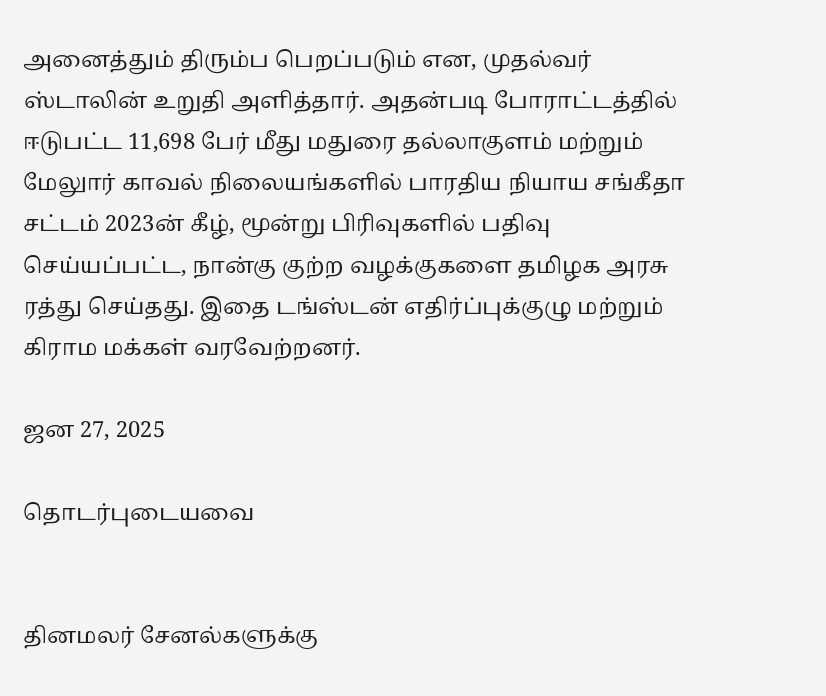அனைத்தும் திரும்ப பெறப்படும் என, முதல்வர் ஸ்டாலின் உறுதி அளித்தார். அதன்படி போராட்டத்தில் ஈடுபட்ட 11,698 பேர் மீது மதுரை தல்லாகுளம் மற்றும் மேலுார் காவல் நிலையங்களில் பாரதிய நியாய சங்கீதா சட்டம் 2023ன் கீழ், மூன்று பிரிவுகளில் பதிவு செய்யப்பட்ட, நான்கு குற்ற வழக்குகளை தமிழக அரசு ரத்து செய்தது. இதை டங்ஸ்டன் எதிர்ப்புக்குழு மற்றும் கிராம மக்கள் வரவேற்றனர்.

ஜன 27, 2025

தொடர்புடையவை


தினமலர் சேனல்களுக்கு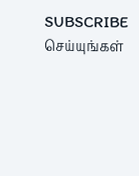SUBSCRIBE செய்யுங்கள்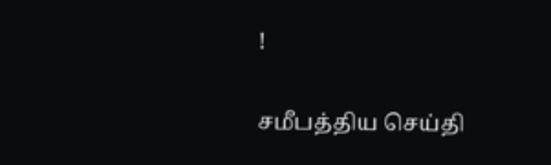!

சமீபத்திய செய்தி